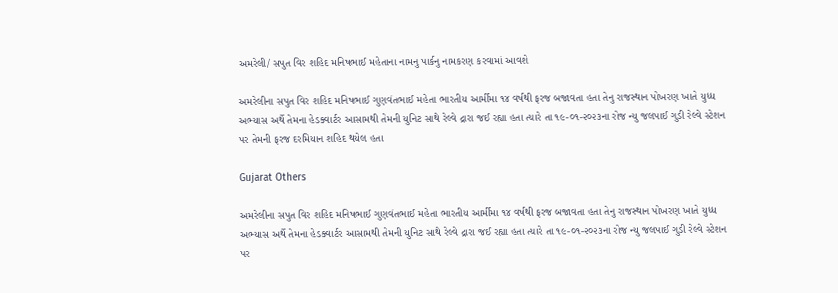અમરેલી/ સપુત વિર શહિદ મનિષભાઈ મહેતાના નામનુ પાર્કનુ નામકરણ કરવામાં આવશે

અમરેલીના સપુત વિર શહિદ મનિષભાઈ ગુણવંતભાઈ મહેતા ભારતીય આર્મીમા ૧૪ વર્ષથી ફરજ બજાવતા હતા તેનુ રાજસ્થાન પોખરણ ખાતે યુધ્ધ અભ્યાસ અર્થે તેમના હેડક્વાર્ટર આસામથી તેમની યુનિટ સાથે રેલ્વે દ્રારા જઈ રહ્યા હતા ત્યારે તા ૧૯-૦૧-૨૦૨૩ના રોજ ન્યુ જલપાઈ ગુડી રેલ્વે સ્ટેશન પર તેમની ફરજ દરમિયાન શહિદ થયેલ હતા

Gujarat Others

અમરેલીના સપુત વિર શહિદ મનિષભાઈ ગુણવંતભાઈ મહેતા ભારતીય આર્મીમા ૧૪ વર્ષથી ફરજ બજાવતા હતા તેનુ રાજસ્થાન પોખરણ ખાતે યુધ્ધ અભ્યાસ અર્થે તેમના હેડક્વાર્ટર આસામથી તેમની યુનિટ સાથે રેલ્વે દ્રારા જઈ રહ્યા હતા ત્યારે તા ૧૯-૦૧-૨૦૨૩ના રોજ ન્યુ જલપાઈ ગુડી રેલ્વે સ્ટેશન પર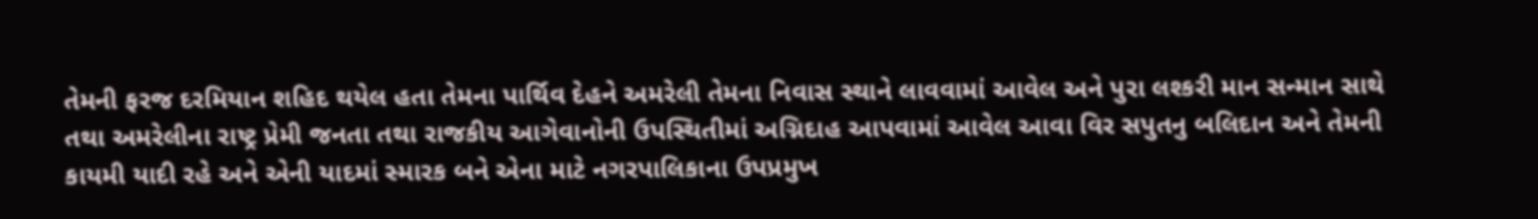તેમની ફરજ દરમિયાન શહિદ થયેલ હતા તેમના પાર્થિવ દેહને અમરેલી તેમના નિવાસ સ્થાને લાવવામાં આવેલ અને પુરા લશ્કરી માન સન્માન સાથે તથા અમરેલીના રાષ્ટ્ર પ્રેમી જનતા તથા રાજકીય આગેવાનોની ઉપસ્થિતીમાં અગ્નિદાહ આપવામાં આવેલ આવા વિર સપુતનુ બલિદાન અને તેમની કાયમી યાદી રહે અને એની યાદમાં સ્મારક બને એના માટે નગરપાલિકાના ઉપપ્રમુખ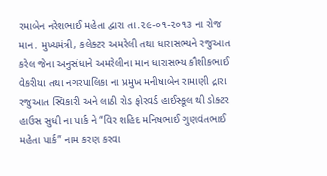રમાબેન નરેશભાઈ મહેતા દ્વારા તા.૨૯-૦૧-૨૦૧૩ ના રોજ માન. મુખ્યમંત્રી, કલેક્ટર અમરેલી તથા ધારાસભ્યને રજુઆત કરેલ જેના અનુસંધાને અમરેલીના માન ધારાસભ્ય કૌશીકભાઈ વેકરીયા તથા નગરપાલિકા ના પ્રમુખ મનીષાબેન રામાણી દ્રારા રજુઆત સ્વિકારી અને લાઠી રોડ ફોરવર્ડ હાઈસ્કૂલ થી ડોક્ટર હાઉસ સુધી ના પાર્ક ને “વિર શહિદ મનિષભાઈ ગુણવંતભાઈ મહેતા પાર્ક” નામ કરણ કરવા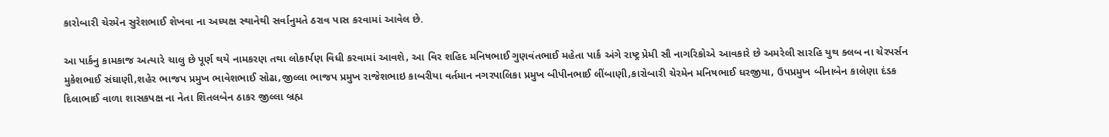કારોબારી ચેરમેન સુરેશભાઈ શેખવા ના અધ્યક્ષ સ્થાનેથી સર્વાનુમતે ઠરાવ પાસ કરવામાં આવેલ છે.

આ પાર્કનુ કામકાજ અત્યારે ચાલુ છે પૂર્ણ થયે નામકરણ તથા લોકાર્પણ વિધી કરવામાં આવશે, આ વિર શહિદ મનિષભાઈ ગુણવંતભાઈ મહેતા પાર્ક અંગે રાષ્ટ્ર પ્રેમી સૌ નાગરિકોએ આવકારે છે અમરેલી સારહિ યુથ ક્લબ ના ચેરપર્સન મુકેશભાઈ સંઘાણી,શહેર ભાજપ પ્રમુખ ભાવેશભાઈ સોઢા,જીલ્લા ભાજપ પ્રમુખ રાજેશભાઇ કાબરીયા વર્તમાન નગરપાલિકા પ્રમુખ બીપીનભાઈ લીંબાણી,કારોબારી ચેરમેન મનિષભાઈ ધરજીયા, ઉપપ્રમુખ બીનાબેન કાલેણા દંડક દિલાભાઈ વાળા શાસકપક્ષ ના નેતા શિતલબેન ઠાકર જીલ્લા બ્રહ્મ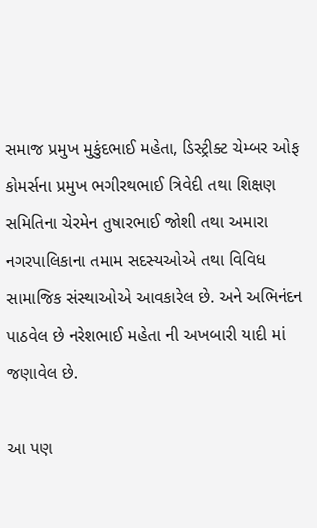સમાજ પ્રમુખ મુકુંદભાઈ મહેતા, ડિસ્ટ્રીક્ટ ચેમ્બર ઓફ કોમર્સના પ્રમુખ ભગીરથભાઈ ત્રિવેદી તથા શિક્ષણ સમિતિના ચેરમેન તુષારભાઈ જોશી તથા અમારા નગરપાલિકાના તમામ સદસ્યઓએ તથા વિવિધ સામાજિક સંસ્થાઓએ આવકારેલ છે. અને અભિનંદન પાઠવેલ છે નરેશભાઈ મહેતા ની અખબારી યાદી માં જણાવેલ છે.

આ પણ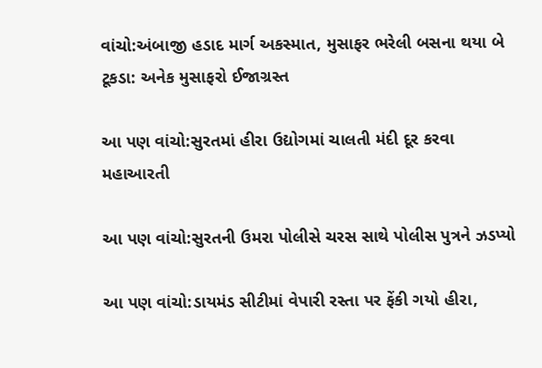વાંચો:અંબાજી હડાદ માર્ગ અકસ્માત, મુસાફર ભરેલી બસના થયા બે ટૂકડા: અનેક મુસાફરો ઈજાગ્રસ્ત

આ પણ વાંચો:સુરતમાં હીરા ઉદ્યોગમાં ચાલતી મંદી દૂર કરવા મહાઆરતી

આ પણ વાંચો:સુરતની ઉમરા પોલીસે ચરસ સાથે પોલીસ પુત્રને ઝડપ્યો

આ પણ વાંચો:ડાયમંડ સીટીમાં વેપારી રસ્તા પર ફેંકી ગયો હીરા,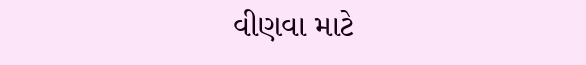વીણવા માટે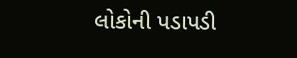લોકોની પડાપડી